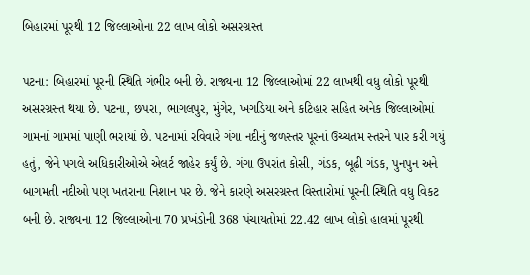બિહારમાં પૂરથી 12 જિલ્લાઓના 22 લાખ લોકો અસરગ્રસ્ત

પટના: બિહારમાં પૂરની સ્થિતિ ગંભીર બની છે. રાજ્યના 12 જિલ્લાઓમાં 22 લાખથી વધુ લોકો પૂરથી અસરગ્રસ્ત થયા છે. પટના, છપરા, ભાગલપુર, મુંગેર, ખગડિયા અને કટિહાર સહિત અનેક જિલ્લાઓમાં ગામનાં ગામમાં પાણી ભરાયાં છે. પટનામાં રવિવારે ગંગા નદીનું જળસ્તર પૂરનાં ઉચ્ચતમ સ્તરને પાર કરી ગયું હતું, જેને પગલે અધિકારીઓએ એલર્ટ જાહેર કર્યું છે. ગંગા ઉપરાંત કોસી, ગંડક, બૂઢી ગંડક, પુનપુન અને બાગમતી નદીઓ પણ ખતરાના નિશાન પર છે. જેને કારણે અસરગ્રસ્ત વિસ્તારોમાં પૂરની સ્થિતિ વધુ વિકટ બની છે. રાજ્યના 12 જિલ્લાઓના 70 પ્રખંડોની 368 પંચાયતોમાં 22.42 લાખ લોકો હાલમાં પૂરથી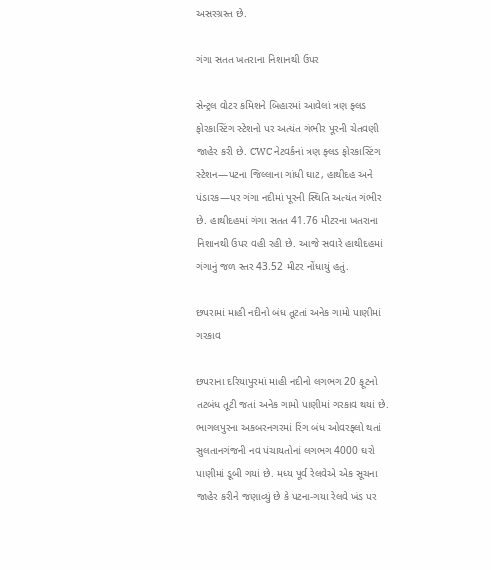અસરગ્રસ્ત છે.

ગંગા સતત ખતરાના નિશાનથી ઉપર

સેન્ટ્રલ વોટર કમિશને બિહારમાં આવેલાં ત્રણ ફ્લડ ફોરકાસ્ટિંગ સ્ટેશનો પર અત્યંત ગંભીર પૂરની ચેતવણી જાહેર કરી છે. CWC નેટવર્કનાં ત્રણ ફ્લડ ફોરકાસ્ટિંગ સ્ટેશન—પટના જિલ્લાના ગાંધી ઘાટ, હાથીદહ અને પંડારક—પર ગંગા નદીમાં પૂરની સ્થિતિ અત્યંત ગંભીર છે. હાથીદહમાં ગંગા સતત 41.76 મીટરના ખતરાના નિશાનથી ઉપર વહી રહી છે. આજે સવારે હાથીદહમાં ગંગાનું જળ સ્તર 43.52 મીટર નોંધાયું હતું.

છપરામાં માહી નદીનો બંધ તૂટતાં અનેક ગામો પાણીમાં ગરકાવ

છપરાના દરિયાપુરમાં માહી નદીનો લગભગ 20 ફૂટનો તટબંધ તૂટી જતાં અનેક ગામો પાણીમાં ગરકાવ થયાં છે. ભાગલપુરના અકબરનગરમાં રિંગ બંધ ઓવરફ્લો થતાં સુલતાનગંજની નવ પંચાયતોનાં લગભગ 4000 ઘરો પાણીમાં ડૂબી ગયાં છે. મધ્ય પૂર્વ રેલવેએ એક સૂચના જાહેર કરીને જણાવ્યું છે કે પટના-ગયા રેલવે ખંડ પર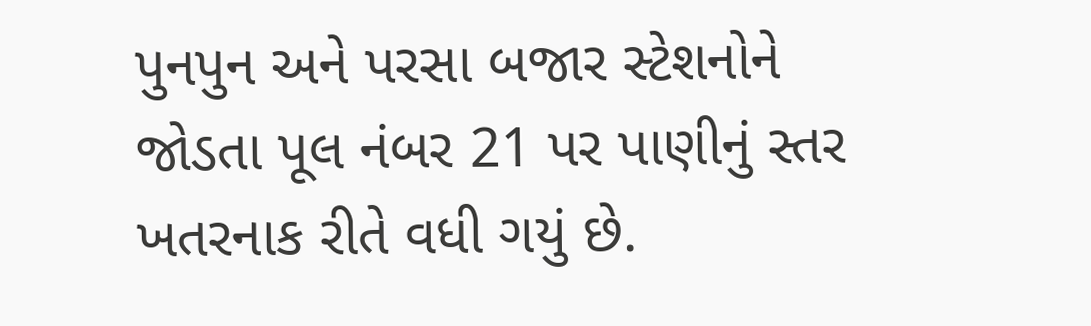પુનપુન અને પરસા બજાર સ્ટેશનોને જોડતા પૂલ નંબર 21 પર પાણીનું સ્તર ખતરનાક રીતે વધી ગયું છે.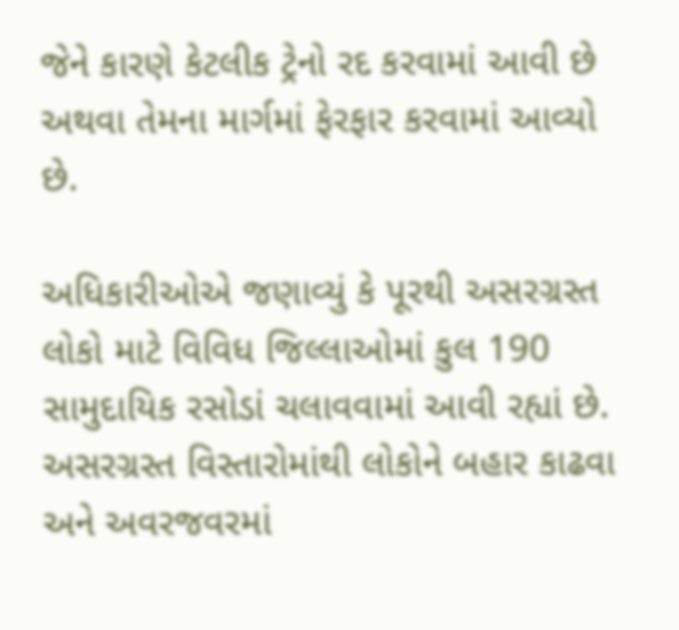જેને કારણે કેટલીક ટ્રેનો રદ કરવામાં આવી છે અથવા તેમના માર્ગમાં ફેરફાર કરવામાં આવ્યો છે.

અધિકારીઓએ જણાવ્યું કે પૂરથી અસરગ્રસ્ત લોકો માટે વિવિધ જિલ્લાઓમાં કુલ 190 સામુદાયિક રસોડાં ચલાવવામાં આવી રહ્યાં છે. અસરગ્રસ્ત વિસ્તારોમાંથી લોકોને બહાર કાઢવા અને અવરજવરમાં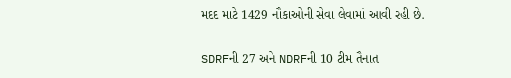મદદ માટે 1429 નૌકાઓની સેવા લેવામાં આવી રહી છે.

SDRFની 27 અને NDRFની 10 ટીમ તૈનાત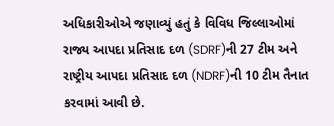અધિકારીઓએ જણાવ્યું હતું કે વિવિધ જિલ્લાઓમાં રાજ્ય આપદા પ્રતિસાદ દળ (SDRF)ની 27 ટીમ અને રાષ્ટ્રીય આપદા પ્રતિસાદ દળ (NDRF)ની 10 ટીમ તૈનાત કરવામાં આવી છે.